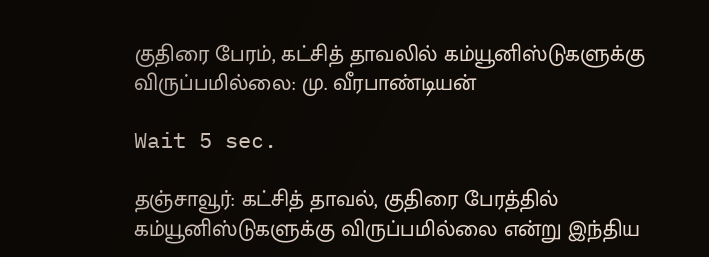குதிரை பேரம், கட்சித் தாவலில் கம்யூனிஸ்டுகளுக்கு விருப்பமில்லை: மு. வீரபாண்டியன்

Wait 5 sec.

தஞ்சாவூர்: கட்சித் தாவல், குதிரை பேரத்தில் கம்யூனிஸ்டுகளுக்கு விருப்பமில்லை என்று இந்திய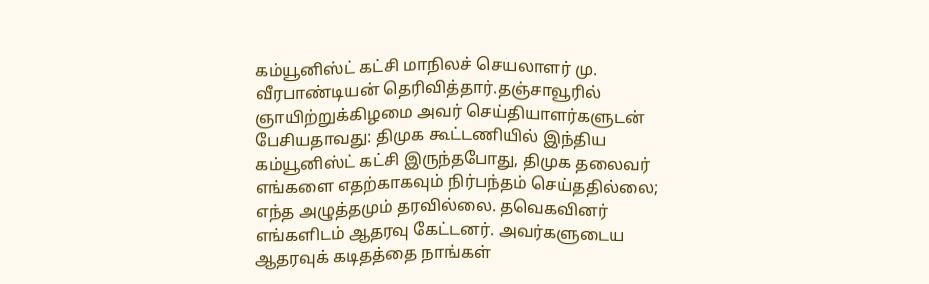கம்யூனிஸ்ட் கட்சி மாநிலச் செயலாளர் மு. வீரபாண்டியன் தெரிவித்தார்.தஞ்சாவூரில் ஞாயிற்றுக்கிழமை அவர் செய்தியாளர்களுடன் பேசியதாவது: திமுக கூட்டணியில் இந்திய கம்யூனிஸ்ட் கட்சி இருந்தபோது, திமுக தலைவர் எங்களை எதற்காகவும் நிர்பந்தம் செய்ததில்லை; எந்த அழுத்தமும் தரவில்லை. தவெகவினர் எங்களிடம் ஆதரவு கேட்டனர். அவர்களுடைய ஆதரவுக் கடிதத்தை நாங்கள்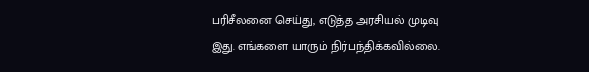பரிசீலனை செய்து, எடுத்த அரசியல் முடிவு இது. எங்களை யாரும் நிர்பந்திக்கவில்லை.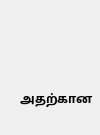அதற்கான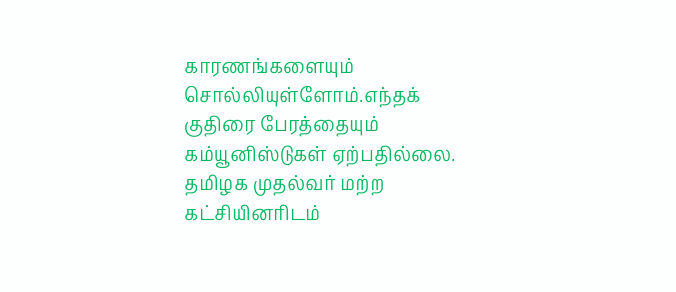காரணங்களையும் சொல்லியுள்ளோம்.எந்தக் குதிரை பேரத்தையும் கம்யூனிஸ்டுகள் ஏற்பதில்லை. தமிழக முதல்வர் மற்ற கட்சியினரிடம்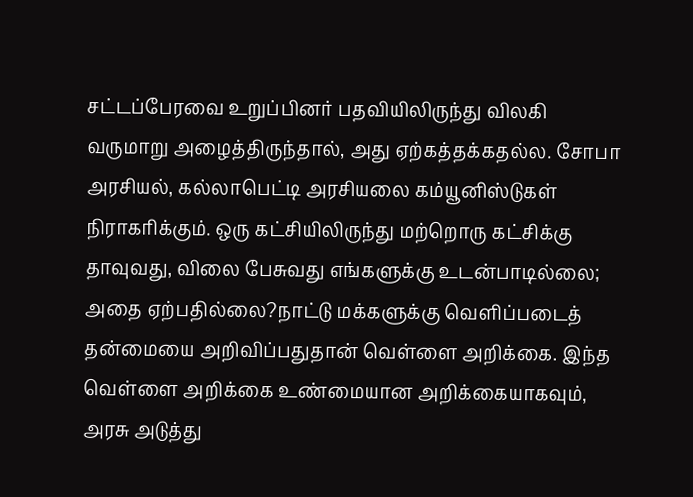சட்டப்பேரவை உறுப்பினர் பதவியிலிருந்து விலகி வருமாறு அழைத்திருந்தால், அது ஏற்கத்தக்கதல்ல. சோபா அரசியல், கல்லாபெட்டி அரசியலை கம்யூனிஸ்டுகள் நிராகரிக்கும். ஒரு கட்சியிலிருந்து மற்றொரு கட்சிக்கு தாவுவது, விலை பேசுவது எங்களுக்கு உடன்பாடில்லை; அதை ஏற்பதில்லை?நாட்டு மக்களுக்கு வெளிப்படைத் தன்மையை அறிவிப்பதுதான் வெள்ளை அறிக்கை. இந்த வெள்ளை அறிக்கை உண்மையான அறிக்கையாகவும், அரசு அடுத்து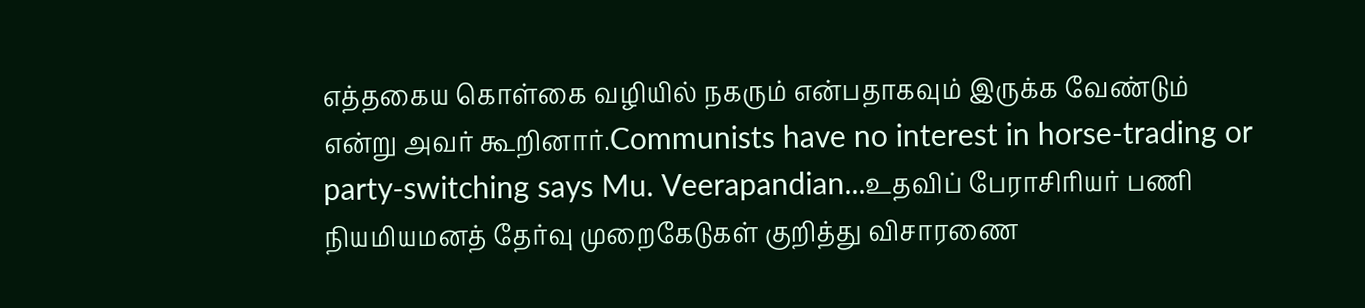எத்தகைய கொள்கை வழியில் நகரும் என்பதாகவும் இருக்க வேண்டும் என்று அவர் கூறினார்.Communists have no interest in horse-trading or party-switching says Mu. Veerapandian...உதவிப் பேராசிரியர் பணி நியமியமனத் தேர்வு முறைகேடுகள் குறித்து விசாரணை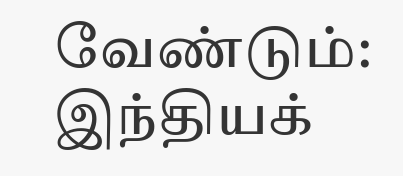வேண்டும்: இந்தியக்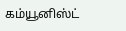கம்யூனிஸ்ட்